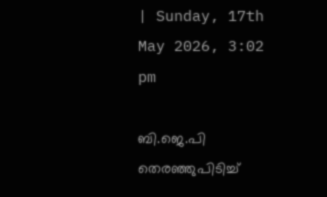| Sunday, 17th May 2026, 3:02 pm

ബി.ജെ.പി തെരഞ്ഞുപിടിച്ച്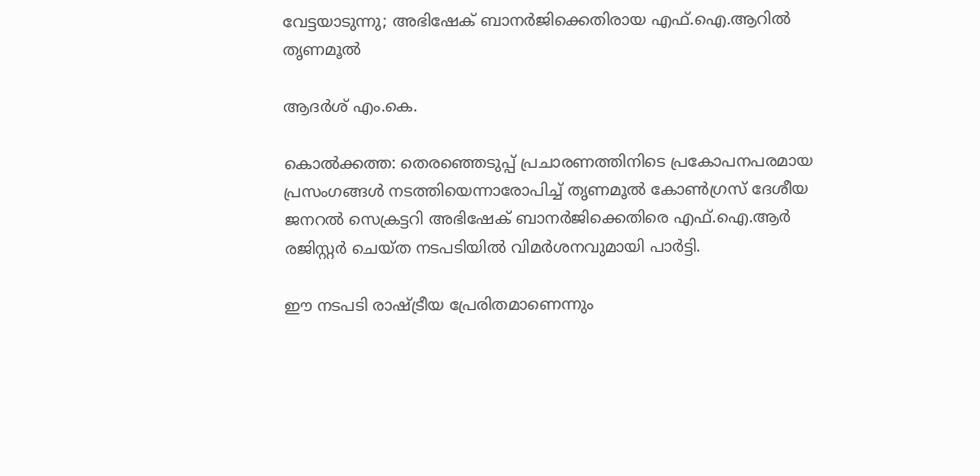വേട്ടയാടുന്നു; അഭിഷേക് ബാനര്‍ജിക്കെതിരായ എഫ്.ഐ.ആറില്‍ തൃണമൂല്‍

ആദര്‍ശ് എം.കെ.

കൊല്‍ക്കത്ത: തെരഞ്ഞെടുപ്പ് പ്രചാരണത്തിനിടെ പ്രകോപനപരമായ പ്രസംഗങ്ങള്‍ നടത്തിയെന്നാരോപിച്ച് തൃണമൂല്‍ കോണ്‍ഗ്രസ് ദേശീയ ജനറല്‍ സെക്രട്ടറി അഭിഷേക് ബാനര്‍ജിക്കെതിരെ എഫ്.ഐ.ആര്‍ രജിസ്റ്റര്‍ ചെയ്ത നടപടിയില്‍ വിമര്‍ശനവുമായി പാര്‍ട്ടി.

ഈ നടപടി രാഷ്ട്രീയ പ്രേരിതമാണെന്നും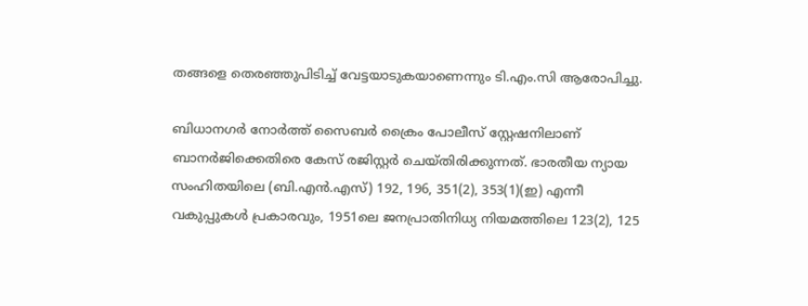തങ്ങളെ തെരഞ്ഞുപിടിച്ച് വേട്ടയാടുകയാണെന്നും ടി.എം.സി ആരോപിച്ചു.

ബിധാനഗര്‍ നോര്‍ത്ത് സൈബര്‍ ക്രൈം പോലീസ് സ്റ്റേഷനിലാണ് ബാനര്‍ജിക്കെതിരെ കേസ് രജിസ്റ്റര്‍ ചെയ്തിരിക്കുന്നത്. ഭാരതീയ ന്യായ സംഹിതയിലെ (ബി.എന്‍.എസ്) 192, 196, 351(2), 353(1)(ഇ) എന്നീ വകുപ്പുകള്‍ പ്രകാരവും, 1951ലെ ജനപ്രാതിനിധ്യ നിയമത്തിലെ 123(2), 125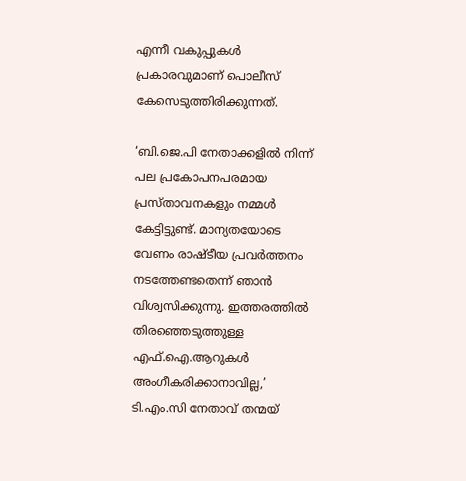എന്നീ വകുപ്പുകള്‍ പ്രകാരവുമാണ് പൊലീസ് കേസെടുത്തിരിക്കുന്നത്.

‘ബി.ജെ.പി നേതാക്കളില്‍ നിന്ന് പല പ്രകോപനപരമായ പ്രസ്താവനകളും നമ്മള്‍ കേട്ടിട്ടുണ്ട്. മാന്യതയോടെ വേണം രാഷ്ടീയ പ്രവര്‍ത്തനം നടത്തേണ്ടതെന്ന് ഞാന്‍ വിശ്വസിക്കുന്നു. ഇത്തരത്തില്‍ തിരഞ്ഞെടുത്തുള്ള എഫ്.ഐ.ആറുകള്‍ അംഗീകരിക്കാനാവില്ല,’ ടി.എം.സി നേതാവ് തന്മയ്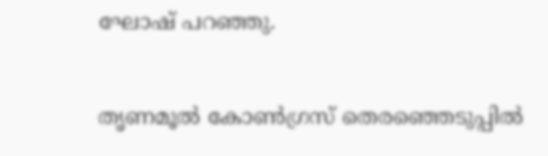ഘോഷ് പറഞ്ഞു.

തൃണമൂല്‍ കോണ്‍ഗ്രസ് തെരഞ്ഞെടുപ്പില്‍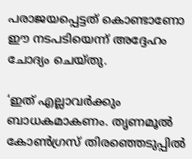പരാജയപ്പെട്ടത് കൊണ്ടാണോ ഈ നടപടിയെന്ന് അദ്ദേഹം ചോദ്യം ചെയ്തു.

‘ഇത് എല്ലാവര്‍ക്കും ബാധകമാകണം. തൃണമൂല്‍ കോണ്‍ഗ്രസ് തിരഞ്ഞെടുപ്പില്‍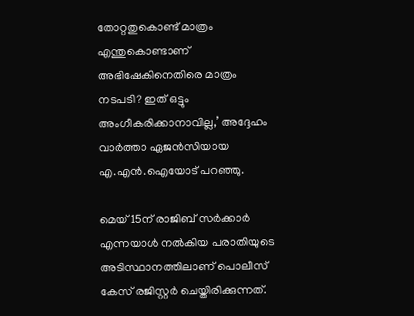തോറ്റതുകൊണ്ട് മാത്രം എന്തുകൊണ്ടാണ് അഭിഷേകിനെതിരെ മാത്രം നടപടി? ഇത് ഒട്ടും അംഗീകരിക്കാനാവില്ല,’ അദ്ദേഹം വാര്‍ത്താ ഏജന്‍സിയായ എ.എന്‍.ഐയോട് പറഞ്ഞു.

മെയ് 15ന് രാജിബ് സര്‍ക്കാര്‍ എന്നയാള്‍ നല്‍കിയ പരാതിയുടെ അടിസ്ഥാനത്തിലാണ് പൊലീസ് കേസ് രജിസ്റ്റര്‍ ചെയ്തിരിക്കുന്നത്.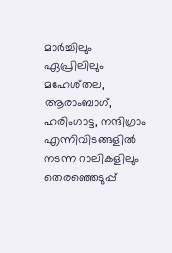മാര്‍ച്ചിലും ഏപ്രിലിലും മഹേശ്തല, ആരാംബാഗ്, ഹരിംഗാട്ട, നന്ദിഗ്രാം എന്നിവിടങ്ങളില്‍ നടന്ന റാലികളിലും തെരഞ്ഞെടുപ്പ്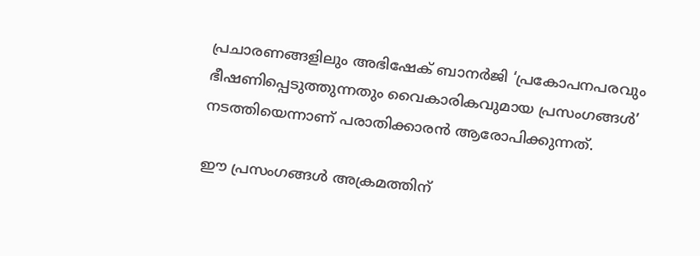പ്രചാരണങ്ങളിലും അഭിഷേക് ബാനര്‍ജി ‘പ്രകോപനപരവും ഭീഷണിപ്പെടുത്തുന്നതും വൈകാരികവുമായ പ്രസംഗങ്ങള്‍’ നടത്തിയെന്നാണ് പരാതിക്കാരന്‍ ആരോപിക്കുന്നത്.

ഈ പ്രസംഗങ്ങള്‍ അക്രമത്തിന്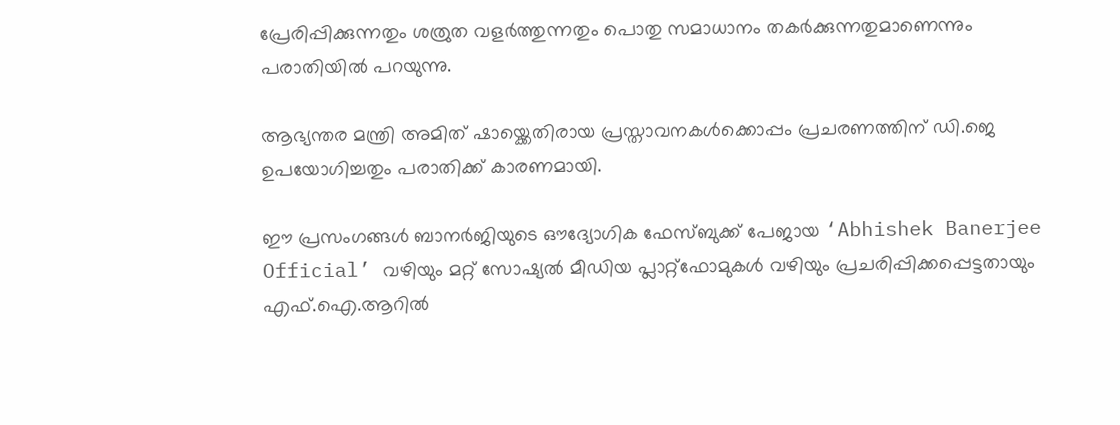പ്രേരിപ്പിക്കുന്നതും ശത്രുത വളര്‍ത്തുന്നതും പൊതു സമാധാനം തകര്‍ക്കുന്നതുമാണെന്നും പരാതിയില്‍ പറയുന്നു.

ആഭ്യന്തര മന്ത്രി അമിത് ഷായ്ക്കെതിരായ പ്രസ്താവനകള്‍ക്കൊപ്പം പ്രചരണത്തിന് ഡി.ജെ ഉപയോഗിച്ചതും പരാതിക്ക് കാരണമായി.

ഈ പ്രസംഗങ്ങള്‍ ബാനര്‍ജിയുടെ ഔദ്യോഗിക ഫേസ്ബുക്ക് പേജായ ‘Abhishek Banerjee Official’ വഴിയും മറ്റ് സോഷ്യല്‍ മീഡിയ പ്ലാറ്റ്ഫോമുകള്‍ വഴിയും പ്രചരിപ്പിക്കപ്പെട്ടതായും എഫ്.ഐ.ആറില്‍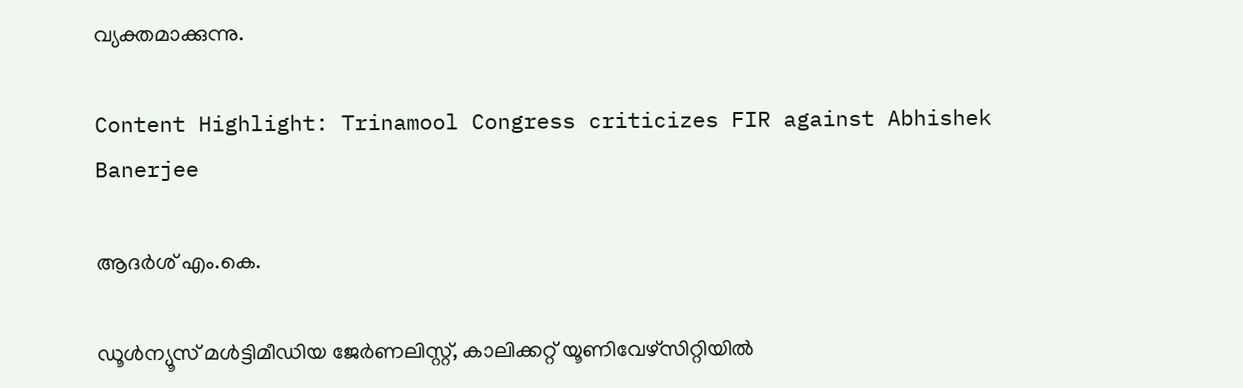വ്യക്തമാക്കുന്നു.

Content Highlight: Trinamool Congress criticizes FIR against Abhishek Banerjee

ആദര്‍ശ് എം.കെ.

ഡൂള്‍ന്യൂസ് മള്‍ട്ടിമീഡിയ ജേര്‍ണലിസ്റ്റ്, കാലിക്കറ്റ് യൂണിവേഴ്സിറ്റിയില്‍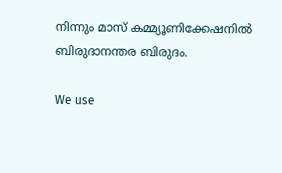നിന്നും മാസ് കമ്മ്യൂണിക്കേഷനില്‍ ബിരുദാനന്തര ബിരുദം.

We use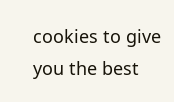cookies to give you the best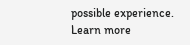possible experience. Learn more